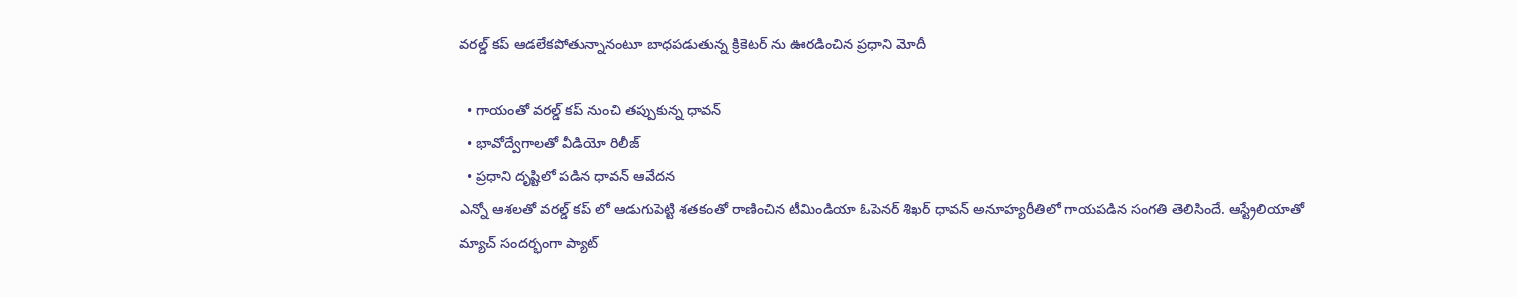వరల్డ్ కప్ ఆడలేకపోతున్నానంటూ బాధపడుతున్న క్రికెటర్ ను ఊరడించిన ప్రధాని మోదీ

  • గాయంతో వరల్డ్ కప్ నుంచి తప్పుకున్న ధావన్
  • భావోద్వేగాలతో వీడియో రిలీజ్
  • ప్రధాని దృష్టిలో పడిన ధావన్ ఆవేదన
ఎన్నో ఆశలతో వరల్డ్ కప్ లో ఆడుగుపెట్టి శతకంతో రాణించిన టీమిండియా ఓపెనర్ శిఖర్ ధావన్ అనూహ్యరీతిలో గాయపడిన సంగతి తెలిసిందే. ఆస్ట్రేలియాతో మ్యాచ్ సందర్భంగా ప్యాట్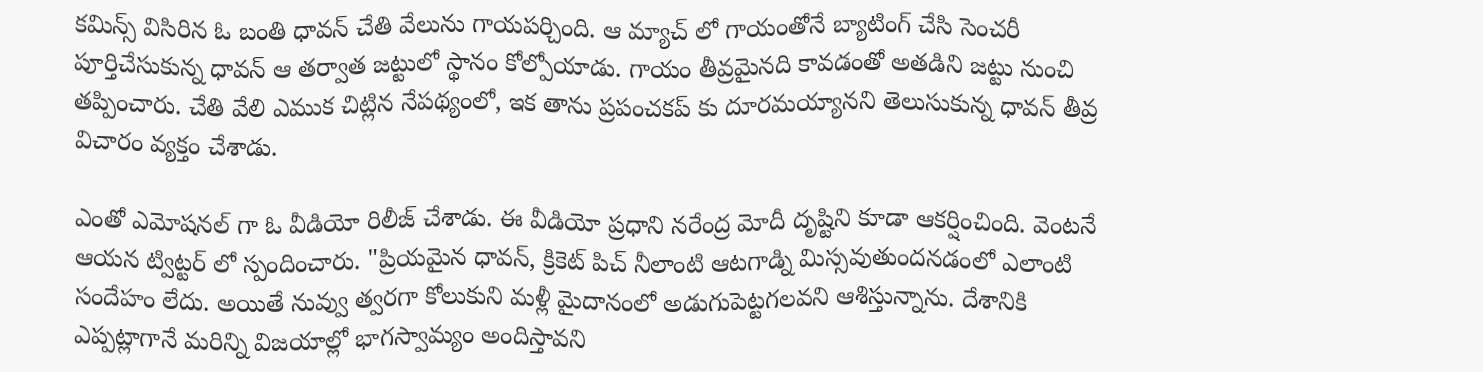కమిన్స్ విసిరిన ఓ బంతి ధావన్ చేతి వేలును గాయపర్చింది. ఆ మ్యాచ్ లో గాయంతోనే బ్యాటింగ్ చేసి సెంచరీ పూర్తిచేసుకున్న ధావన్ ఆ తర్వాత జట్టులో స్థానం కోల్పోయాడు. గాయం తీవ్రమైనది కావడంతో అతడిని జట్టు నుంచి తప్పించారు. చేతి వేలి ఎముక చిట్లిన నేపథ్యంలో, ఇక తాను ప్రపంచకప్ కు దూరమయ్యానని తెలుసుకున్న ధావన్ తీవ్ర విచారం వ్యక్తం చేశాడు.

ఎంతో ఎమోషనల్ గా ఓ వీడియో రిలీజ్ చేశాడు. ఈ వీడియో ప్రధాని నరేంద్ర మోదీ దృష్టిని కూడా ఆకర్షించింది. వెంటనే ఆయన ట్విట్టర్ లో స్పందించారు. "ప్రియమైన ధావన్, క్రికెట్ పిచ్ నీలాంటి ఆటగాడ్ని మిస్సవుతుందనడంలో ఎలాంటి సందేహం లేదు. అయితే నువ్వు త్వరగా కోలుకుని మళ్లీ మైదానంలో అడుగుపెట్టగలవని ఆశిస్తున్నాను. దేశానికి ఎప్పట్లాగానే మరిన్ని విజయాల్లో భాగస్వామ్యం అందిస్తావని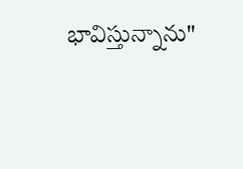భావిస్తున్నాను"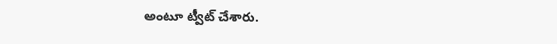అంటూ ట్వీట్ చేశారు.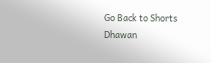Go Back to Shorts
Dhawan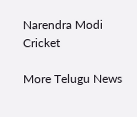Narendra Modi
Cricket

More Telugu News